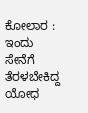ಕೋಲಾರ : ಇಂದು ಸೇನೆಗೆ ತೆರಳಬೇಕಿದ್ದ ಯೋಧ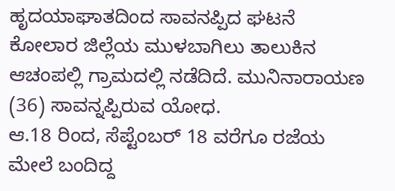ಹೃದಯಾಘಾತದಿಂದ ಸಾವನಪ್ಪಿದ ಘಟನೆ ಕೋಲಾರ ಜಿಲ್ಲೆಯ ಮುಳಬಾಗಿಲು ತಾಲುಕಿನ ಆಚಂಪಲ್ಲಿ ಗ್ರಾಮದಲ್ಲಿ ನಡೆದಿದೆ. ಮುನಿನಾರಾಯಣ (36) ಸಾವನ್ನಪ್ಪಿರುವ ಯೋಧ.
ಆ.18 ರಿಂದ, ಸೆಪ್ಟೆಂಬರ್ 18 ವರೆಗೂ ರಜೆಯ ಮೇಲೆ ಬಂದಿದ್ದ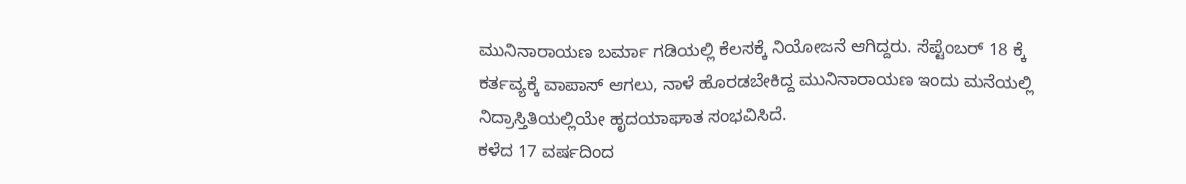ಮುನಿನಾರಾಯಣ ಬರ್ಮಾ ಗಡಿಯಲ್ಲಿ ಕೆಲಸಕ್ಕೆ ನಿಯೋಜನೆ ಆಗಿದ್ದರು. ಸೆಪ್ಟೆಂಬರ್ 18 ಕ್ಕೆ ಕರ್ತವ್ಯಕ್ಕೆ ವಾಪಾಸ್ ಆಗಲು, ನಾಳೆ ಹೊರಡಬೇಕಿದ್ದ ಮುನಿನಾರಾಯಣ ಇಂದು ಮನೆಯಲ್ಲಿ ನಿದ್ರಾಸ್ತಿತಿಯಲ್ಲಿಯೇ ಹೃದಯಾಘಾತ ಸಂಭವಿಸಿದೆ.
ಕಳೆದ 17 ವರ್ಷದಿಂದ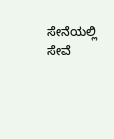ಸೇನೆಯಲ್ಲಿ ಸೇವೆ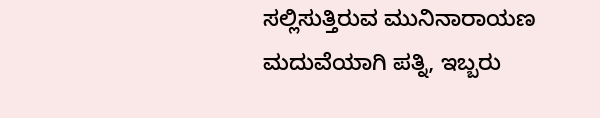ಸಲ್ಲಿಸುತ್ತಿರುವ ಮುನಿನಾರಾಯಣ ಮದುವೆಯಾಗಿ ಪತ್ನಿ, ಇಬ್ಬರು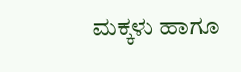ಮಕ್ಕಳು ಹಾಗೂ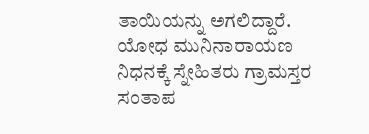ತಾಯಿಯನ್ನು ಅಗಲಿದ್ದಾರೆ.
ಯೋಧ ಮುನಿನಾರಾಯಣ ನಿಧನಕ್ಕೆ ಸ್ನೇಹಿತರು ಗ್ರಾಮಸ್ತರ ಸಂತಾಪ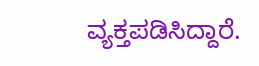ವ್ಯಕ್ತಪಡಿಸಿದ್ದಾರೆ.